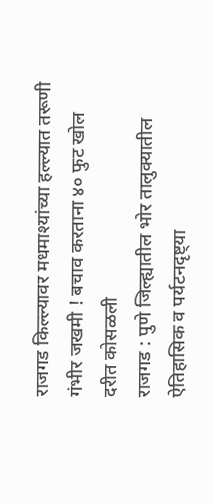राजगड किल्ल्यावर मधमाश्यांच्या हल्ल्यात तरूणी गंभीर जखमी ! बचाव करताना ४० फुट खोल दरीत कोसळली
राजगड : पुणे जिल्ह्यातील भोर तालुक्यातील ऐतिहासिक व पर्यटनदृष्ट्या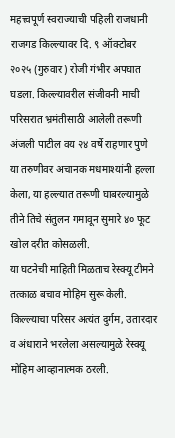महत्त्वपूर्ण स्वराज्याची पहिली राजधानी राजगड किल्ल्यावर दि. ९ ऑक्टोबर २०२५ (गुरुवार) रोजी गंभीर अपघात घडला. किल्ल्यावरील संजीवनी माची परिसरात भ्रमंतीसाठी आलेली तरूणी अंजली पाटील वय २४ वर्षे राहणार पुणे या तरुणीवर अचानक मधमाश्यांनी हल्ला केला, या हल्ल्यात तरूणी घाबरल्यामुळे तीने तिचे संतुलन गमावून सुमारे ४० फूट खोल दरीत कोसळली.
या घटनेची माहिती मिळताच रेस्क्यू टीमने तत्काळ बचाव मोहिम सुरू केली. किल्ल्याचा परिसर अत्यंत दुर्गम, उतारदार व अंधाराने भरलेला असल्यामुळे रेस्क्यू मोहिम आव्हानात्मक ठरली.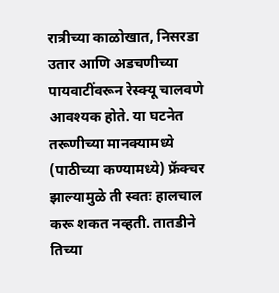रात्रीच्या काळोखात, निसरडा उतार आणि अडचणीच्या पायवाटींवरून रेस्क्यू चालवणे आवश्यक होते. या घटनेत तरूणीच्या मानक्यामध्ये (पाठीच्या कण्यामध्ये) फ्रॅक्चर झाल्यामुळे ती स्वतः हालचाल करू शकत नव्हती. तातडीने तिच्या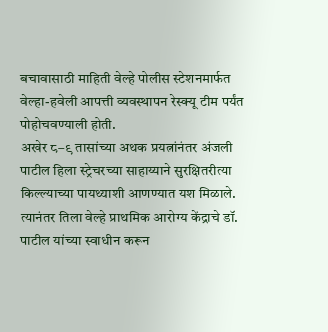बचावासाठी माहिती वेल्हे पोलीस स्टेशनमार्फत वेल्हा-हवेली आपत्ती व्यवस्थापन रेस्क्यू टीम पर्यंत पोहोचवण्याली होती.
अखेर ८–९ तासांच्या अथक प्रयत्नांनंतर अंजली पाटील हिला स्ट्रेचरच्या साहाय्याने सुरक्षितरीत्या किल्ल्याच्या पायथ्याशी आणण्यात यश मिळाले. त्यानंतर तिला वेल्हे प्राथमिक आरोग्य केंद्राचे डॉ. पाटील यांच्या स्वाधीन करून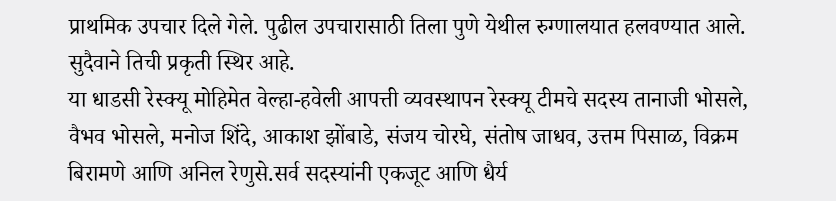प्राथमिक उपचार दिले गेले. पुढील उपचारासाठी तिला पुणे येथील रुग्णालयात हलवण्यात आले. सुदैवाने तिची प्रकृती स्थिर आहे.
या धाडसी रेस्क्यू मोहिमेत वेल्हा-हवेली आपत्ती व्यवस्थापन रेस्क्यू टीमचे सदस्य तानाजी भोसले, वैभव भोसले, मनोज शिंदे, आकाश झोंबाडे, संजय चोरघे, संतोष जाधव, उत्तम पिसाळ, विक्रम बिरामणे आणि अनिल रेणुसे.सर्व सदस्यांनी एकजूट आणि धैर्य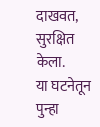दाखवत, सुरक्षित केला.
या घटनेतून पुन्हा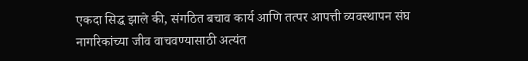एकदा सिद्ध झाले की, संगठित बचाव कार्य आणि तत्पर आपत्ती व्यवस्थापन संघ नागरिकांच्या जीव वाचवण्यासाठी अत्यंत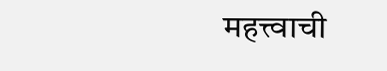महत्त्वाची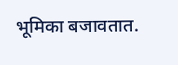भूमिका बजावतात.